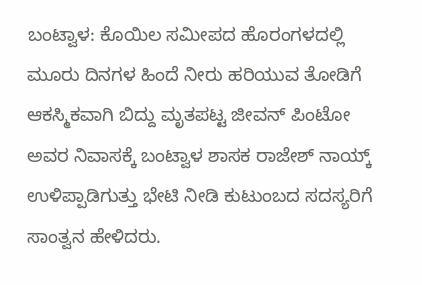ಬಂಟ್ವಾಳ: ಕೊಯಿಲ ಸಮೀಪದ ಹೊರಂಗಳದಲ್ಲಿ ಮೂರು ದಿನಗಳ ಹಿಂದೆ ನೀರು ಹರಿಯುವ ತೋಡಿಗೆ ಆಕಸ್ಮಿಕವಾಗಿ ಬಿದ್ದು ಮೃತಪಟ್ಟ ಜೀವನ್ ಪಿಂಟೋ ಅವರ ನಿವಾಸಕ್ಕೆ ಬಂಟ್ವಾಳ ಶಾಸಕ ರಾಜೇಶ್ ನಾಯ್ಕ್ ಉಳಿಪ್ಪಾಡಿಗುತ್ತು ಭೇಟಿ ನೀಡಿ ಕುಟುಂಬದ ಸದಸ್ಯರಿಗೆ ಸಾಂತ್ವನ ಹೇಳಿದರು.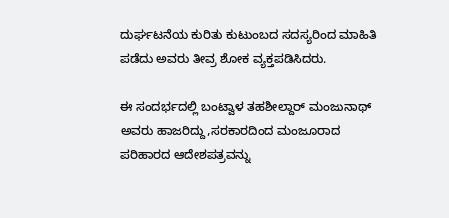ದುರ್ಘಟನೆಯ ಕುರಿತು ಕುಟುಂಬದ ಸದಸ್ಯರಿಂದ ಮಾಹಿತಿ ಪಡೆದು ಅವರು ತೀವ್ರ ಶೋಕ ವ್ಯಕ್ತಪಡಿಸಿದರು.

ಈ ಸಂದರ್ಭದಲ್ಲಿ ಬಂಟ್ವಾಳ ತಹಶೀಲ್ದಾರ್ ಮಂಜುನಾಥ್ ಅವರು ಹಾಜರಿದ್ದು,ಸರಕಾರದಿಂದ ಮಂಜೂರಾದ ಪರಿಹಾರದ ಆದೇಶಪತ್ರವನ್ನು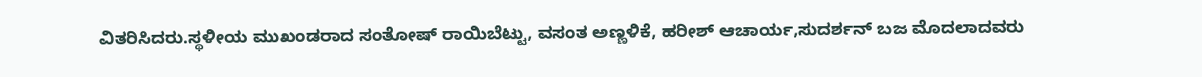ವಿತರಿಸಿದರು.ಸ್ಥಳೀಯ ಮುಖಂಡರಾದ ಸಂತೋಷ್ ರಾಯಿಬೆಟ್ಟು, ವಸಂತ ಅಣ್ಣಳಿಕೆ, ಹರೀಶ್ ಆಚಾರ್ಯ,ಸುದರ್ಶನ್ ಬಜ ಮೊದಲಾದವರು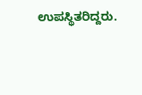ಉಪಸ್ಥಿತರಿದ್ದರು.